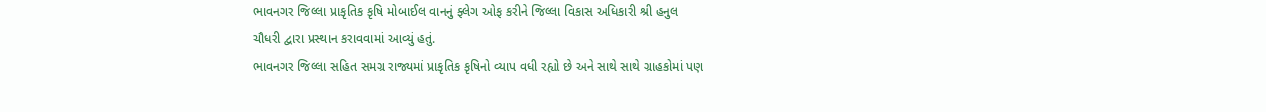ભાવનગર જિલ્લા પ્રાકૃતિક કૃષિ મોબાઈલ વાનનું ફ્લેગ ઓફ કરીને જિલ્લા વિકાસ અધિકારી શ્રી હનુલ
ચૌધરી દ્વારા પ્રસ્થાન કરાવવામાં આવ્યું હતું.
ભાવનગર જિલ્લા સહિત સમગ્ર રાજ્યમાં પ્રાકૃતિક કૃષિનો વ્યાપ વધી રહ્યો છે અને સાથે સાથે ગ્રાહકોમાં પણ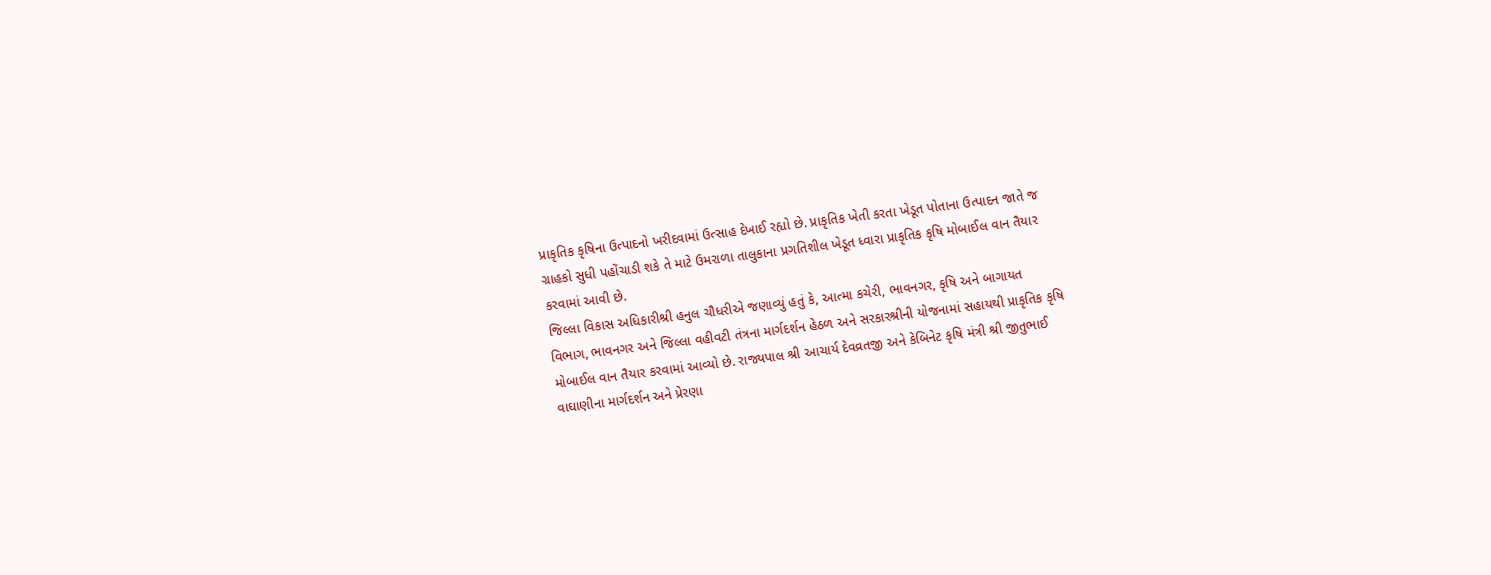પ્રાકૃતિક કૃષિના ઉત્પાદનો ખરીદવામાં ઉત્સાહ દેખાઈ રહ્યો છે. પ્રાકૃતિક ખેતી કરતા ખેડૂત પોતાના ઉત્પાદન જાતે જ
ગ્રાહકો સુધી પહોંચાડી શકે તે માટે ઉમરાળા તાલુકાના પ્રગતિશીલ ખેડૂત ધ્વારા પ્રાકૃતિક કૃષિ મોબાઈલ વાન તૈયાર
કરવામાં આવી છે.
જિલ્લા વિકાસ અધિકારીશ્રી હનુલ ચૌધરીએ જણાવ્યું હતું કે, આત્મા કચેરી, ભાવનગર, કૃષિ અને બાગાયત
વિભાગ, ભાવનગર અને જિલ્લા વહીવટી તંત્રના માર્ગદર્શન હેઠળ અને સરકારશ્રીની યોજનામાં સહાયથી પ્રાકૃતિક કૃષિ
મોબાઈલ વાન તૈયાર કરવામાં આવ્યો છે. રાજ્યપાલ શ્રી આચાર્ય દેવવ્રતજી અને કેબિનેટ કૃષિ મંત્રી શ્રી જીતુભાઈ
વાઘાણીના માર્ગદર્શન અને પ્રેરણા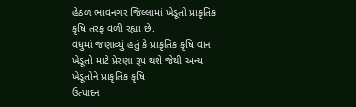હેઠળ ભાવનગર જિલ્લામાં ખેડૂતો પ્રાકૃતિક કૃષિ તરફ વળી રહ્યા છે.
વધુમાં જણાવ્યું હતું કે પ્રાકૃતિક કૃષિ વાન ખેડૂતો માટે પ્રેરણા રૂપ થશે જેથી અન્ય ખેડૂતોને પ્રાકૃતિક કૃષિ
ઉત્પાદન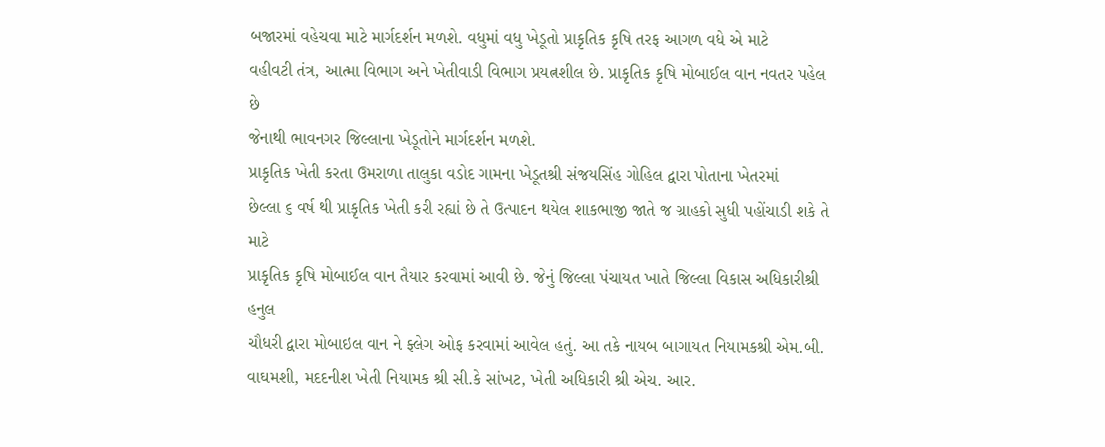બજારમાં વહેચવા માટે માર્ગદર્શન મળશે. વધુમાં વધુ ખેડૂતો પ્રાકૃતિક કૃષિ તરફ આગળ વધે એ માટે
વહીવટી તંત્ર, આત્મા વિભાગ અને ખેતીવાડી વિભાગ પ્રયત્નશીલ છે. પ્રાકૃતિક કૃષિ મોબાઈલ વાન નવતર પહેલ છે
જેનાથી ભાવનગર જિલ્લાના ખેડૂતોને માર્ગદર્શન મળશે.
પ્રાકૃતિક ખેતી કરતા ઉમરાળા તાલુકા વડોદ ગામના ખેડૂતશ્રી સંજયસિંહ ગોહિલ દ્વારા પોતાના ખેતરમાં
છેલ્લા ૬ વર્ષ થી પ્રાકૃતિક ખેતી કરી રહ્યાં છે તે ઉત્પાદન થયેલ શાકભાજી જાતે જ ગ્રાહકો સુધી પહોંચાડી શકે તે માટે
પ્રાકૃતિક કૃષિ મોબાઈલ વાન તૈયાર કરવામાં આવી છે. જેનું જિલ્લા પંચાયત ખાતે જિલ્લા વિકાસ અધિકારીશ્રી હનુલ
ચૌધરી દ્વારા મોબાઇલ વાન ને ફ્લેગ ઓફ કરવામાં આવેલ હતું. આ તકે નાયબ બાગાયત નિયામકશ્રી એમ.બી.
વાઘમશી, મદદનીશ ખેતી નિયામક શ્રી સી.કે સાંખટ, ખેતી અધિકારી શ્રી એચ. આર.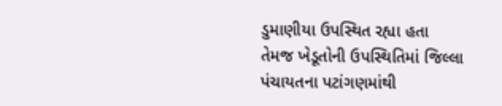ડુમાણીયા ઉપસ્થિત રહ્યા હતા
તેમજ ખેડૂતોની ઉપસ્થિતિમાં જિલ્લા પંચાયતના પટાંગણમાંથી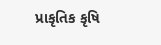પ્રાકૃતિક કૃષિ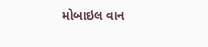મોબાઇલ વાન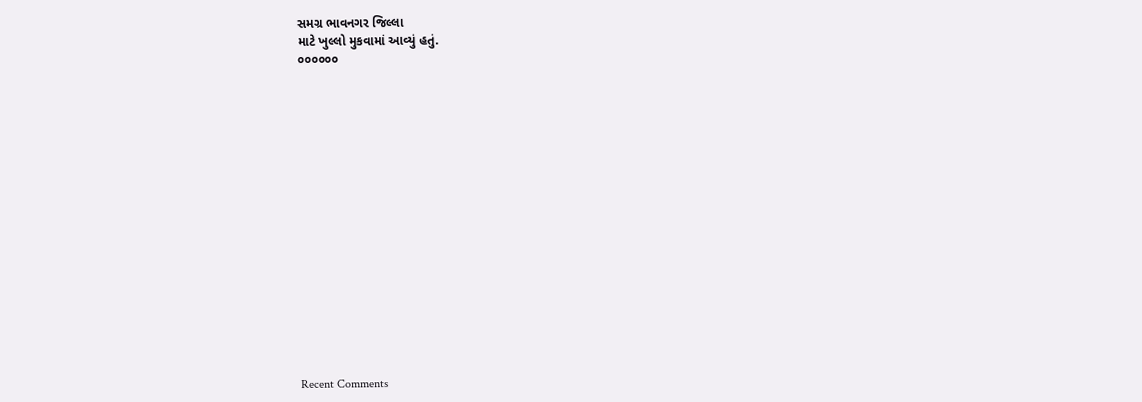સમગ્ર ભાવનગર જિલ્લા
માટે ખુલ્લો મુકવામાં આવ્યું હતું.
૦૦૦૦૦૦

















Recent Comments